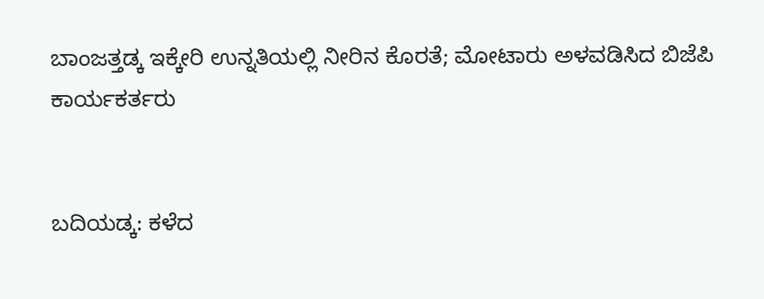ಬಾಂಜತ್ತಡ್ಕ ಇಕ್ಕೇರಿ ಉನ್ನತಿಯಲ್ಲಿ ನೀರಿನ ಕೊರತೆ; ಮೋಟಾರು ಅಳವಡಿಸಿದ ಬಿಜೆಪಿ ಕಾರ್ಯಕರ್ತರು


ಬದಿಯಡ್ಕ: ಕಳೆದ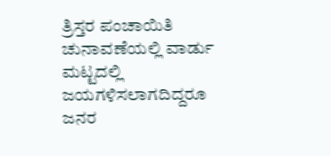ತ್ರಿಸ್ತರ ಪಂಚಾಯಿತಿ ಚುನಾವಣೆಯಲ್ಲಿ ವಾರ್ಡು ಮಟ್ಟದಲ್ಲಿ ಜಯಗಳಿಸಲಾಗದಿದ್ದರೂ ಜನರ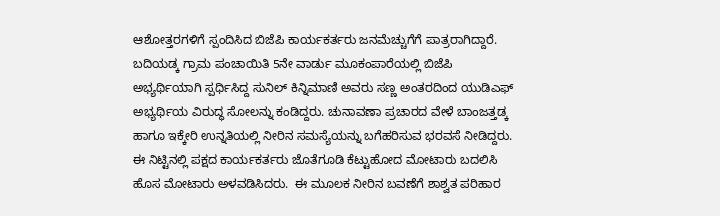ಆಶೋತ್ತರಗಳಿಗೆ ಸ್ಪಂದಿಸಿದ ಬಿಜೆಪಿ ಕಾರ್ಯಕರ್ತರು ಜನಮೆಚ್ಚುಗೆಗೆ ಪಾತ್ರರಾಗಿದ್ದಾರೆ. ಬದಿಯಡ್ಕ ಗ್ರಾಮ ಪಂಚಾಯಿತಿ 5ನೇ ವಾರ್ಡು ಮೂಕಂಪಾರೆಯಲ್ಲಿ ಬಿಜೆಪಿ ಅಭ್ಯರ್ಥಿಯಾಗಿ ಸ್ಪರ್ಧಿಸಿದ್ದ ಸುನಿಲ್ ಕಿನ್ನಿಮಾಣಿ ಅವರು ಸಣ್ಣ ಅಂತರದಿಂದ ಯುಡಿಎಫ್ ಅಭ್ಯರ್ಥಿಯ ವಿರುದ್ಧ ಸೋಲನ್ನು ಕಂಡಿದ್ದರು. ಚುನಾವಣಾ ಪ್ರಚಾರದ ವೇಳೆ ಬಾಂಜತ್ತಡ್ಕ ಹಾಗೂ ಇಕ್ಕೇರಿ ಉನ್ನತಿಯಲ್ಲಿ ನೀರಿನ ಸಮಸ್ಯೆಯನ್ನು ಬಗೆಹರಿಸುವ ಭರವಸೆ ನೀಡಿದ್ದರು. ಈ ನಿಟ್ಟಿನಲ್ಲಿ ಪಕ್ಷದ ಕಾರ್ಯಕರ್ತರು ಜೊತೆಗೂಡಿ ಕೆಟ್ಟುಹೋದ ಮೋಟಾರು ಬದಲಿಸಿ ಹೊಸ ಮೋಟಾರು ಅಳವಡಿಸಿದರು.  ಈ ಮೂಲಕ ನೀರಿನ ಬವಣೆಗೆ ಶಾಶ್ವತ ಪರಿಹಾರ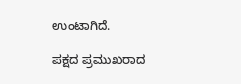ಉಂಟಾಗಿದೆ.

ಪಕ್ಷದ ಪ್ರಮುಖರಾದ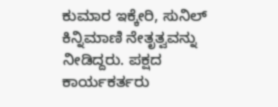ಕುಮಾರ ಇಕ್ಕೇರಿ, ಸುನಿಲ್ ಕಿನ್ನಿಮಾಣಿ ನೇತೃತ್ವವನ್ನು ನೀಡಿದ್ದರು. ಪಕ್ಷದ ಕಾರ್ಯಕರ್ತರು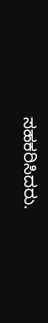ಸಹಕರಿಸಿದರು.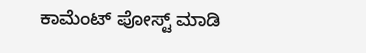ಕಾಮೆಂಟ್‌‌ ಪೋಸ್ಟ್‌ ಮಾಡಿ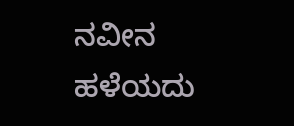ನವೀನ ಹಳೆಯದು